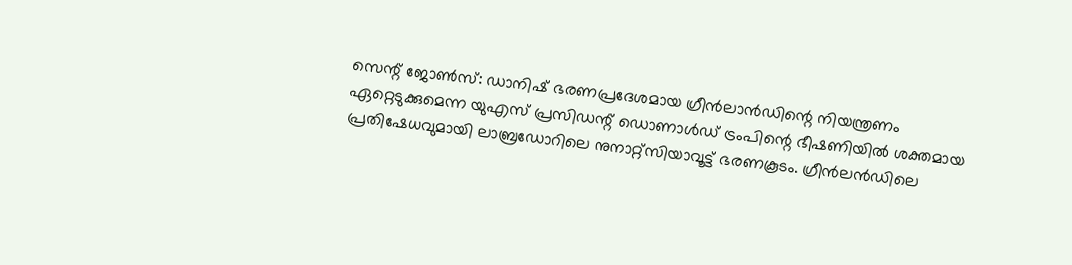സെന്റ് ജോൺസ്: ഡാനിഷ് ഭരണപ്രദേശമായ ഗ്രീൻലാൻഡിന്റെ നിയന്ത്രണം ഏറ്റെടുക്കുമെന്ന യുഎസ് പ്രസിഡന്റ് ഡൊണാൾഡ് ട്രംപിന്റെ ഭീഷണിയിൽ ശക്തമായ പ്രതിഷേധവുമായി ലാബ്രഡോറിലെ നുനാറ്റ്സിയാവൂട്ട് ഭരണകൂടം. ഗ്രീൻലൻഡിലെ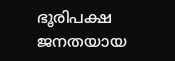ഭൂരിപക്ഷ ജനതയായ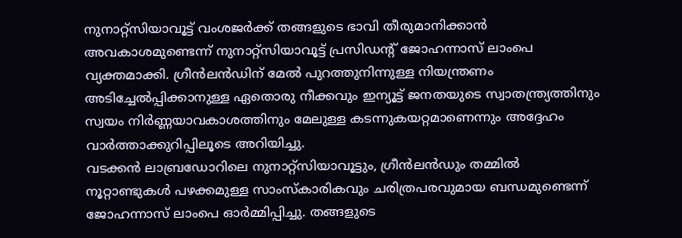നുനാറ്റ്സിയാവൂട്ട് വംശജർക്ക് തങ്ങളുടെ ഭാവി തീരുമാനിക്കാൻ അവകാശമുണ്ടെന്ന് നുനാറ്റ്സിയാവൂട്ട് പ്രസിഡന്റ് ജോഹന്നാസ് ലാംപെ വ്യക്തമാക്കി. ഗ്രീൻലൻഡിന് മേൽ പുറത്തുനിന്നുള്ള നിയന്ത്രണം അടിച്ചേൽപ്പിക്കാനുള്ള ഏതൊരു നീക്കവും ഇന്യൂട്ട് ജനതയുടെ സ്വാതന്ത്ര്യത്തിനും സ്വയം നിർണ്ണയാവകാശത്തിനും മേലുള്ള കടന്നുകയറ്റമാണെന്നും അദ്ദേഹം വാർത്താക്കുറിപ്പിലൂടെ അറിയിച്ചു.
വടക്കൻ ലാബ്രഡോറിലെ നുനാറ്റ്സിയാവൂട്ടും, ഗ്രീൻലൻഡും തമ്മിൽ നൂറ്റാണ്ടുകൾ പഴക്കമുള്ള സാംസ്കാരികവും ചരിത്രപരവുമായ ബന്ധമുണ്ടെന്ന് ജോഹന്നാസ് ലാംപെ ഓർമ്മിപ്പിച്ചു. തങ്ങളുടെ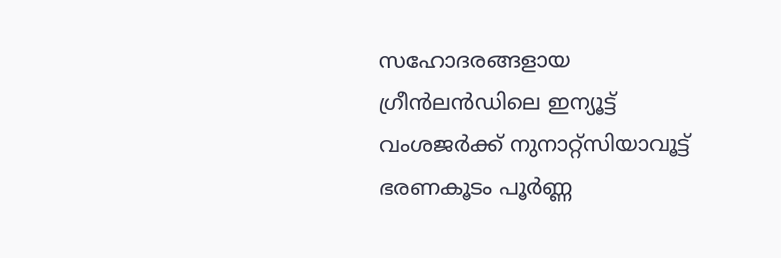സഹോദരങ്ങളായ ഗ്രീൻലൻഡിലെ ഇന്യൂട്ട് വംശജർക്ക് നുനാറ്റ്സിയാവൂട്ട് ഭരണകൂടം പൂർണ്ണ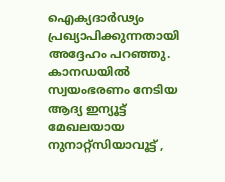ഐക്യദാർഢ്യം പ്രഖ്യാപിക്കുന്നതായി അദ്ദേഹം പറഞ്ഞു. കാനഡയിൽ സ്വയംഭരണം നേടിയ ആദ്യ ഇന്യൂട്ട് മേഖലയായ നുനാറ്റ്സിയാവൂട്ട് ,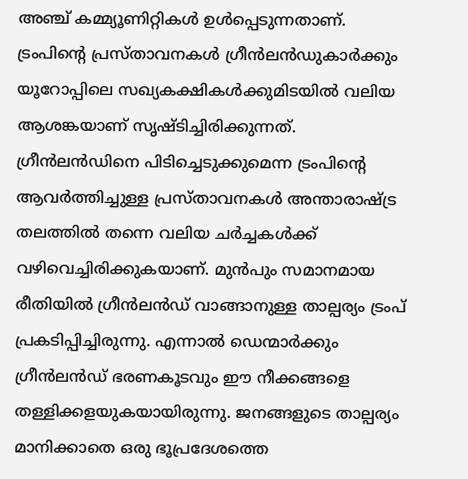അഞ്ച് കമ്മ്യൂണിറ്റികൾ ഉൾപ്പെടുന്നതാണ്. ട്രംപിന്റെ പ്രസ്താവനകൾ ഗ്രീൻലൻഡുകാർക്കും യൂറോപ്പിലെ സഖ്യകക്ഷികൾക്കുമിടയിൽ വലിയ ആശങ്കയാണ് സൃഷ്ടിച്ചിരിക്കുന്നത്.
ഗ്രീൻലൻഡിനെ പിടിച്ചെടുക്കുമെന്ന ട്രംപിന്റെ ആവർത്തിച്ചുള്ള പ്രസ്താവനകൾ അന്താരാഷ്ട്ര തലത്തിൽ തന്നെ വലിയ ചർച്ചകൾക്ക് വഴിവെച്ചിരിക്കുകയാണ്. മുൻപും സമാനമായ രീതിയിൽ ഗ്രീൻലൻഡ് വാങ്ങാനുള്ള താല്പര്യം ട്രംപ് പ്രകടിപ്പിച്ചിരുന്നു. എന്നാൽ ഡെന്മാർക്കും ഗ്രീൻലൻഡ് ഭരണകൂടവും ഈ നീക്കങ്ങളെ തള്ളിക്കളയുകയായിരുന്നു. ജനങ്ങളുടെ താല്പര്യം മാനിക്കാതെ ഒരു ഭൂപ്രദേശത്തെ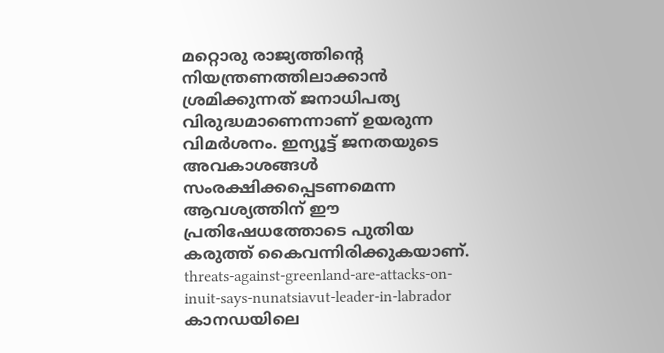മറ്റൊരു രാജ്യത്തിന്റെ നിയന്ത്രണത്തിലാക്കാൻ ശ്രമിക്കുന്നത് ജനാധിപത്യ വിരുദ്ധമാണെന്നാണ് ഉയരുന്ന വിമർശനം. ഇന്യൂട്ട് ജനതയുടെ അവകാശങ്ങൾ സംരക്ഷിക്കപ്പെടണമെന്ന ആവശ്യത്തിന് ഈ പ്രതിഷേധത്തോടെ പുതിയ കരുത്ത് കൈവന്നിരിക്കുകയാണ്.
threats-against-greenland-are-attacks-on-inuit-says-nunatsiavut-leader-in-labrador
കാനഡയിലെ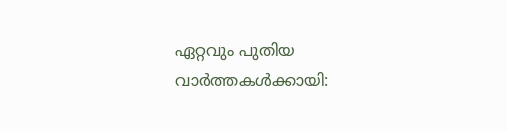ഏറ്റവും പുതിയ വാർത്തകൾക്കായി: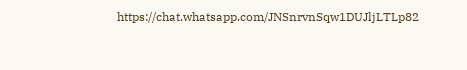https://chat.whatsapp.com/JNSnrvnSqw1DUJljLTLp82